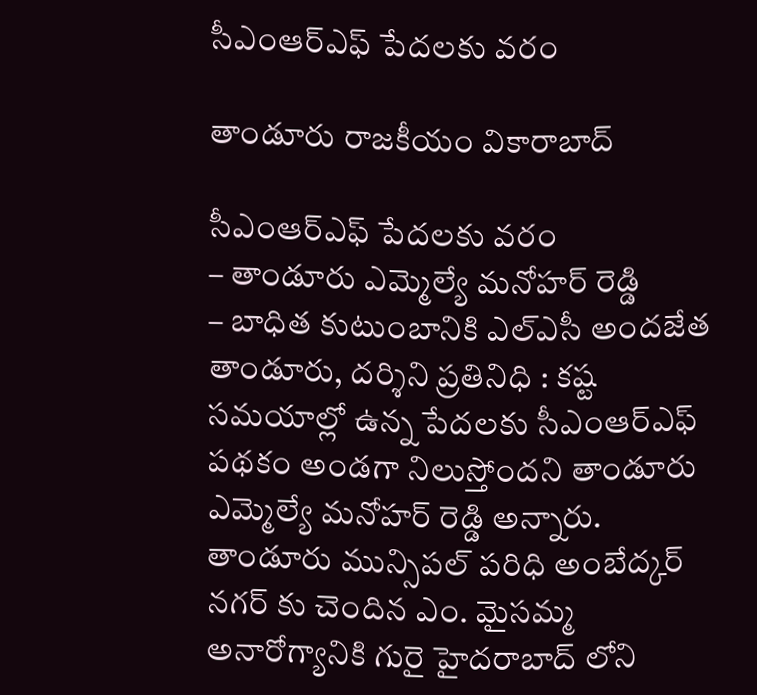సీఎంఆర్ఎఫ్ పేదలకు వరం

తాండూరు రాజకీయం వికారాబాద్

సీఎంఆర్ఎఫ్ పేదలకు వరం
– తాండూరు ఎమ్మెల్యే మనోహర్ రెడ్డి
– బాధిత కుటుంబానికి ఎల్ఎసీ అందజేత
తాండూరు, దర్శిని ప్రతినిధి : కష్ట సమయాల్లో ఉన్న పేదలకు సీఎంఆర్ఎఫ్ పథకం అండగా నిలుస్తోందని తాండూరు ఎమ్మెల్యే మనోహర్ రెడ్డి అన్నారు. తాండూరు మున్సిపల్ పరిధి అంబేద్కర్ నగర్ కు చెందిన ఎం. మైసమ్మ అనారోగ్యానికి గురై హైదరాబాద్ లోని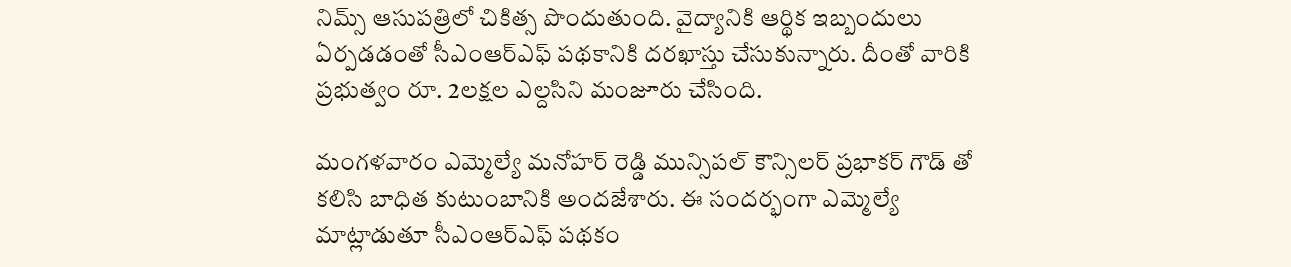నిమ్స్ ఆసుపత్రిలో చికిత్స పొందుతుంది. వైద్యానికి ఆర్థిక ఇబ్బందులు ఏర్పడడంతో సీఎంఆర్ఎఫ్ పథకానికి దరఖాస్తు చేసుకున్నారు. దీంతో వారికి ప్రభుత్వం రూ. 2లక్షల ఎల్దసిని మంజూరు చేసింది.

మంగళవారం ఎమ్మెల్యే మనోహర్ రెడ్డి మున్సిపల్ కౌన్సిలర్ ప్రభాకర్ గౌడ్ తో కలిసి బాధిత కుటుంబానికి అందజేశారు. ఈ సందర్భంగా ఎమ్మెల్యే మాట్లాడుతూ సీఎంఆర్ఎఫ్ పథకం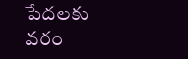పేదలకు వరం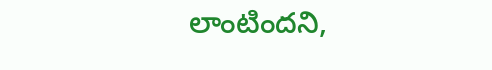లాంటిందని,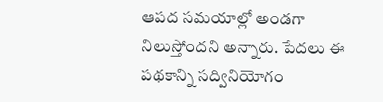ఆపద సమయాల్లో అండగా నిలుస్తోందని అన్నారు. పేదలు ఈ పథకాన్ని సద్వినియోగం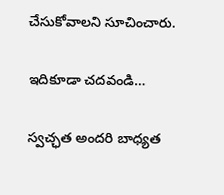చేసుకోవాలని సూచించారు.

ఇదికూడా చదవండి…

స్వచ్ఛత అందరి బాధ్యత